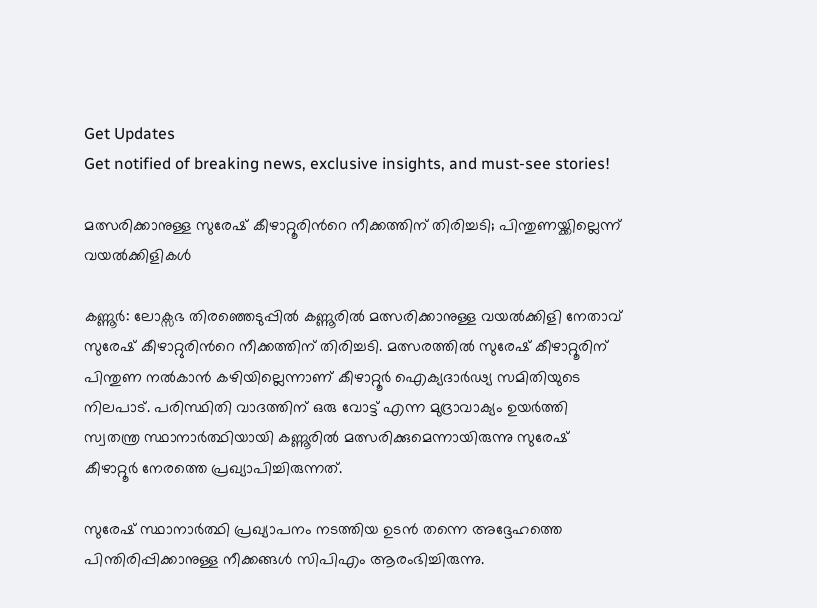Get Updates
Get notified of breaking news, exclusive insights, and must-see stories!

മത്സരിക്കാനുള്ള സുരേഷ് കീഴാറ്റൂരിന്‍റെ നീക്കത്തിന് തിരിച്ചടി; പിന്തുണയ്ക്കില്ലെന്ന് വയല്‍ക്കിളികള്‍

കണ്ണൂർ: ലോക്സഭ തിരഞ്ഞെടുപ്പില്‍ കണ്ണൂരില്‍ മത്സരിക്കാനുള്ള വയല്‍ക്കിളി നേതാവ് സുരേഷ് കീഴാറ്റുരിന്‍റെ നീക്കത്തിന് തിരിച്ചടി. മത്സരത്തില്‍ സുരേഷ് കീഴാറ്റൂരിന് പിന്തുണ നല്‍കാന്‍ കഴിയില്ലെന്നാണ് കീഴാറ്റൂര്‍ ഐക്യദാര്‍ഢ്യ സമിതിയുടെ നിലപാട്. പരിസ്ഥിതി വാദത്തിന് ഒരു വോട്ട് എന്ന മുദ്രാവാക്യം ഉയര്‍ത്തി സ്വതന്ത്ര സ്ഥാനാര്‍ത്ഥിയായി കണ്ണൂരില്‍ മത്സരിക്കുമെന്നായിരുന്നു സുരേഷ് കീഴാറ്റൂര്‍ നേരത്തെ പ്രഖ്യാപിച്ചിരുന്നത്.

സുരേഷ് സ്ഥാനാര്‍ത്ഥി പ്രഖ്യാപനം നടത്തിയ ഉടന്‍ തന്നെ അദ്ദേഹത്തെ പിന്തിരിപ്പിക്കാനുള്ള നീക്കങ്ങള്‍ സിപിഎം ആരംഭിച്ചിരുന്നു.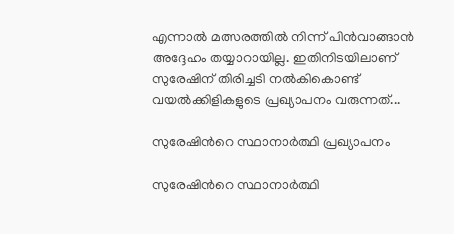എന്നാല്‍ മത്സരത്തില്‍ നിന്ന് പിന്‍വാങ്ങാന്‍ അദ്ദേഹം തയ്യാറായില്ല. ഇതിനിടയിലാണ് സുരേഷിന് തിരിച്ചടി നല്‍കികൊണ്ട് വയല്‍ക്കിളികളുടെ പ്രഖ്യാപനം വരുന്നത്...

സുരേഷിന്‍റെ സ്ഥാനാര്‍ത്ഥി പ്രഖ്യാപനം

സുരേഷിന്‍റെ സ്ഥാനാര്‍ത്ഥി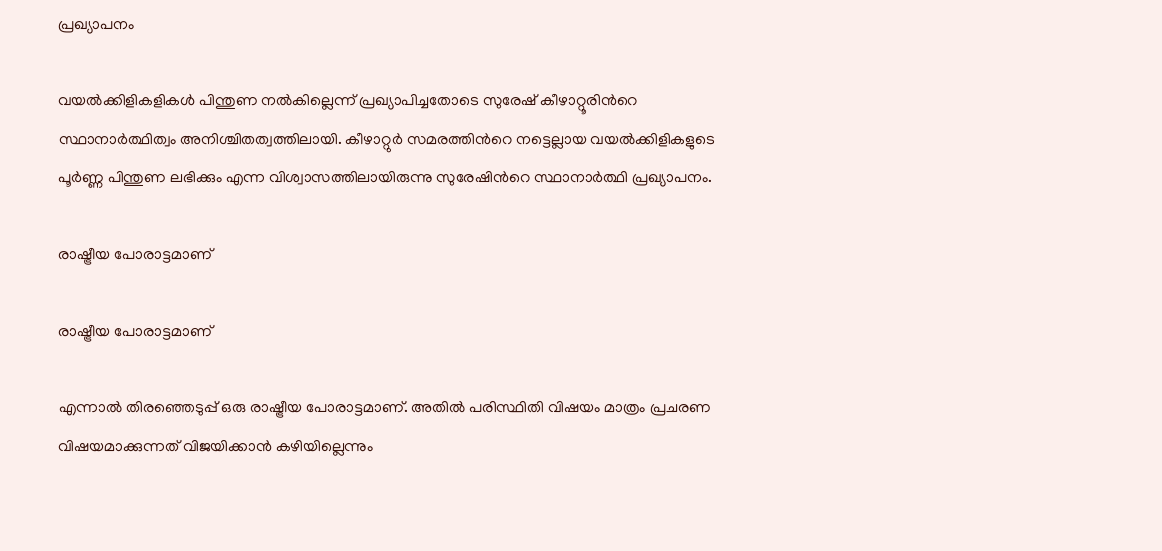പ്രഖ്യാപനം

വയല്‍ക്കിളികളികള്‍ പിന്തുണ നല്‍കില്ലെന്ന് പ്രഖ്യാപിച്ചതോടെ സുരേഷ് കീഴാറ്റൂരിന്‍റെ സ്ഥാനാര്‍ത്ഥിത്വം അനിശ്ചിതത്വത്തിലായി. കീഴാറ്റുര്‍ സമരത്തിന്‍റെ നട്ടെല്ലായ വയല്‍ക്കിളികളുടെ പൂര്‍ണ്ണ പിന്തുണ ലഭിക്കും എന്ന വിശ്വാസത്തിലായിരുന്നു സുരേഷിന്‍റെ സ്ഥാനാര്‍ത്ഥി പ്രഖ്യാപനം.

രാഷ്ട്രീയ പോരാട്ടമാണ്

രാഷ്ട്രീയ പോരാട്ടമാണ്

എന്നാല്‍ തിരഞ്ഞെടുപ്പ് ഒരു രാഷ്ട്രീയ പോരാട്ടമാണ്. അതില്‍ പരിസ്ഥിതി വിഷയം മാത്രം പ്രചരണ വിഷയമാക്കുന്നത് വിജയിക്കാന്‍ കഴിയില്ലെന്നും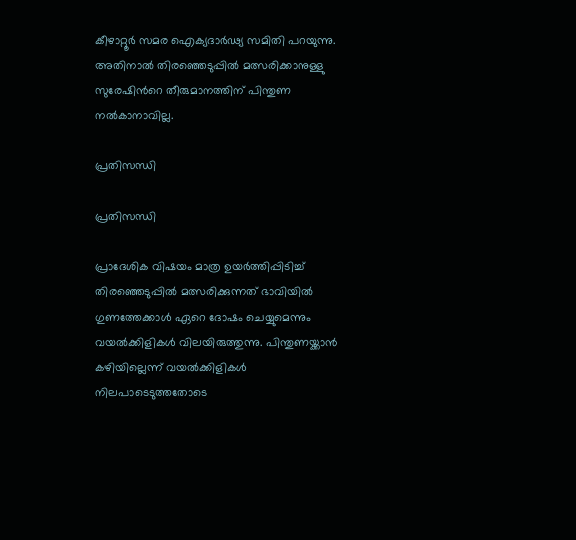കീഴാറ്റൂര്‍ സമര ഐക്യദാര്‍ഢ്യ സമിതി പറയുന്നു. അതിനാല്‍ തിരഞ്ഞെടുപ്പില്‍ മത്സരിക്കാനുള്ളു സുരേഷിന്‍റെ തീരുമാനത്തിന് പിന്തുണ നല്‍കാനാവില്ല.

പ്രതിസന്ധി

പ്രതിസന്ധി

പ്രാദേശിക വിഷയം മാത്ര ഉയര്‍ത്തിപ്പിടിച്ച് തിരഞ്ഞെടുപ്പില്‍ മത്സരിക്കുന്നത് ഭാവിയില്‍ ഗുണത്തേക്കാള്‍ ഏറെ ദോഷം ചെയ്യുമെന്നും വയല്‍ക്കിളികള്‍ വിലയിരുത്തുന്നു. പിന്തുണയ്ക്കാന്‍ കഴിയില്ലെന്ന് വയല്‍ക്കിളികള്‍ നിലപാടെടുത്തതോടെ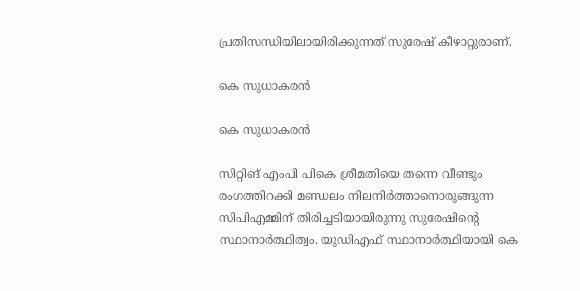പ്രതിസന്ധിയിലായിരിക്കുന്നത് സുരേഷ് കീഴാറ്റുരാണ്.

കെ സുധാകരന്‍

കെ സുധാകരന്‍

സിറ്റിങ് എംപി പികെ ശ്രീമതിയെ തന്നെ വീണ്ടും രംഗത്തിറക്കി മണ്ഡലം നിലനിര്‍ത്താനൊരുങ്ങുന്ന സിപിഎമ്മിന് തിരിച്ചടിയായിരുന്നു സുരേഷിന്‍റെ സ്ഥാനാര്‍ത്ഥിത്വം. യുഡിഎഫ് സ്ഥാനാര്‍ത്ഥിയായി കെ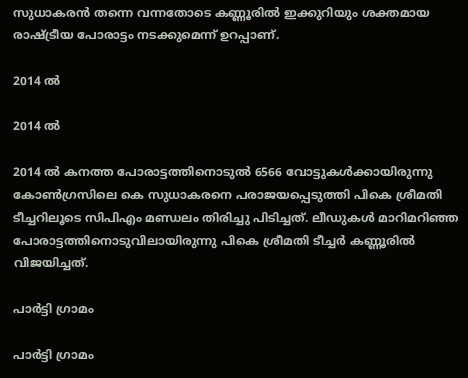സുധാകരന്‍ തന്നെ വന്നതോടെ കണ്ണൂരില്‍ ഇക്കുറിയും ശക്തമായ രാഷ്ട്രീയ പോരാട്ടം നടക്കുമെന്ന് ഉറപ്പാണ്.

2014 ല്‍

2014 ല്‍

2014 ല്‍ കനത്ത പോരാട്ടത്തിനൊടുല്‍ 6566 വോട്ടുകള്‍ക്കായിരുന്നു കോണ്‍ഗ്രസിലെ കെ സുധാകരനെ പരാജയപ്പെടുത്തി പികെ ശ്രീമതി ടീച്ചറിലൂടെ സിപിഎം മണ്ഡലം തിരിച്ചു പിടിച്ചത്. ലീഡുകള്‍ മാറിമറിഞ്ഞ പോരാട്ടത്തിനൊടുവിലായിരുന്നു പികെ ശ്രീമതി ടീച്ചര്‍ കണ്ണൂരില്‍ വിജയിച്ചത്.

പാര്‍ട്ടി ഗ്രാമം

പാര്‍ട്ടി ഗ്രാമം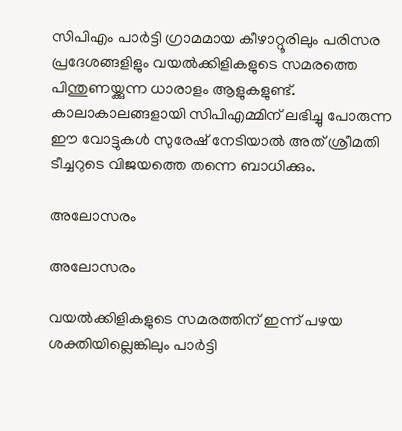സിപിഎം പാര്‍ട്ടി ഗ്രാമമായ കീഴാറ്റൂരിലും പരിസര പ്രദേശങ്ങളിളും വയല്‍ക്കിളികളുടെ സമരത്തെ പിന്തുണയ്ക്കുന്ന ധാരാളം ആളുകളുണ്ട്. കാലാകാലങ്ങളായി സിപിഎമ്മിന് ലഭിച്ചു പോരുന്ന ഈ വോട്ടുകള്‍ സുരേഷ് നേടിയാല്‍ അത് ശ്രീമതി ടീച്ചറുടെ വിജയത്തെ തന്നെ ബാധിക്കും.

അലോസരം

അലോസരം

വയല്‍ക്കിളികളുടെ സമരത്തിന് ഇന്ന് പഴയ ശക്തിയില്ലെങ്കിലും പാര്‍ട്ടി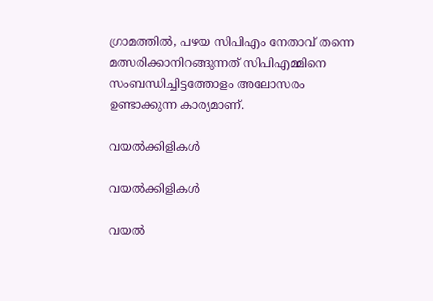ഗ്രാമത്തില്‍, പഴയ സിപിഎം നേതാവ് തന്നെ മത്സരിക്കാനിറങ്ങുന്നത് സിപിഎമ്മിനെ സംബന്ധിച്ചിട്ടത്തോളം അലോസരം ഉണ്ടാക്കുന്ന കാര്യമാണ്.

വയല്‍ക്കിളികള്‍

വയല്‍ക്കിളികള്‍

വയല്‍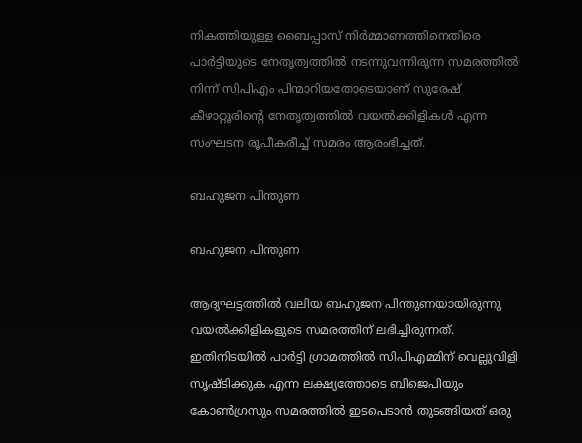നികത്തിയുള്ള ബൈപ്പാസ് നിര്‍മ്മാണത്തിനെതിരെ പാര്‍ട്ടിയുടെ നേതൃത്വത്തില്‍ നടന്നുവന്നിരുന്ന സമരത്തില്‍ നിന്ന് സിപിഎം പിന്മാറിയതോടെയാണ് സുരേഷ് കീഴാറ്റൂരിന്‍റെ നേതൃത്വത്തില്‍ വയല്‍ക്കിളികള്‍ എന്ന സംഘടന രൂപീകരീച്ച് സമരം ആരംഭിച്ചത്.

ബഹുജന പിന്തുണ

ബഹുജന പിന്തുണ

ആദ്യഘട്ടത്തില്‍ വലിയ ബഹുജന പിന്തുണയായിരുന്നു വയല്‍ക്കിളികളുടെ സമരത്തിന് ലഭിച്ചിരുന്നത്.
ഇതിനിടയില്‍ പാര്‍ട്ടി ഗ്രാമത്തില്‍ സിപിഎമ്മിന് വെല്ലുവിളി സൃഷ്ടിക്കുക എന്ന ലക്ഷ്യത്തോടെ ബിജെപിയും കോണ്‍ഗ്രസും സമരത്തില്‍ ഇടപെടാന്‍ തുടങ്ങിയത് ഒരു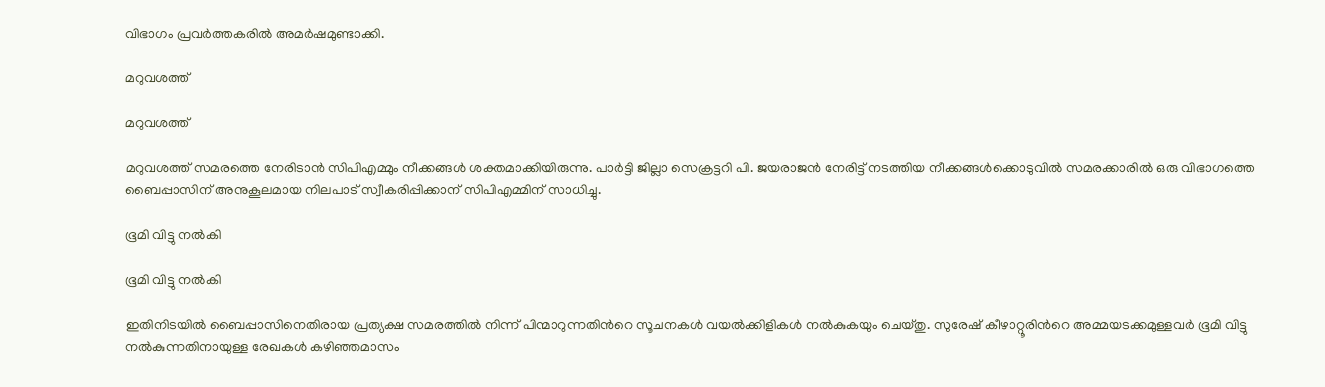വിഭാഗം പ്രവര്‍ത്തകരില്‍ അമര്‍ഷമുണ്ടാക്കി.

മറുവശത്ത്

മറുവശത്ത്

മറുവശത്ത് സമരത്തെ നേരിടാന്‍ സിപിഎമ്മും നീക്കങ്ങള്‍ ശക്തമാക്കിയിരുന്നു. പാർട്ടി ജില്ലാ സെക്രട്ടറി പി. ജയരാജൻ നേരിട്ട് നടത്തിയ നീക്കങ്ങൾക്കൊടുവിൽ സമരക്കാരിൽ ഒരു വിഭാഗത്തെ ബൈപ്പാസിന് അനുകൂലമായ നിലപാട് സ്വീകരിപ്പിക്കാന‍് സിപിഎമ്മിന് സാധിച്ചു.

ഭൂമി വിട്ടു നല്‍കി

ഭൂമി വിട്ടു നല്‍കി

ഇതിനിടയില്‍ ബൈപ്പാസിനെതിരായ പ്രത്യക്ഷ സമരത്തില്‍ നിന്ന് പിന്മാറുന്നതിന്‍റെ സൂചനകള്‍ വയല്‍ക്കിളികള്‍ നല്‍കുകയും ചെയ്തു. സുരേഷ് കീഴാറ്റൂരിന്‍റെ അമ്മയടക്കമുള്ളവര്‍ ഭൂമി വിട്ടു നല്‍കുന്നതിനായുള്ള രേഖകള്‍ കഴിഞ്ഞമാസം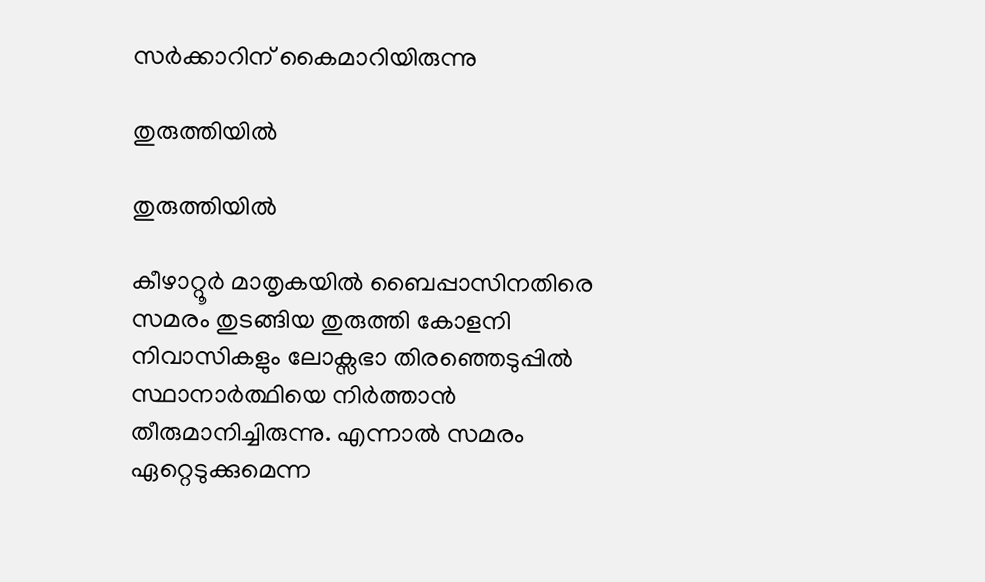സര്‍ക്കാറിന് കൈമാറിയിരുന്നു

തുരുത്തിയില്‍

തുരുത്തിയില്‍

കീഴാറ്റൂര്‍ മാതൃകയില്‍ ബൈപ്പാസിനതിരെ സമരം തുടങ്ങിയ തുരുത്തി കോളനി നിവാസികളും ലോക്സഭാ തിരഞ്ഞെടുപ്പില്‍ സ്ഥാനാര്‍ത്ഥിയെ നിര്‍ത്താന്‍ തീരുമാനിച്ചിരുന്നു. എന്നാല്‍ സമരം ഏറ്റെടുക്കുമെന്ന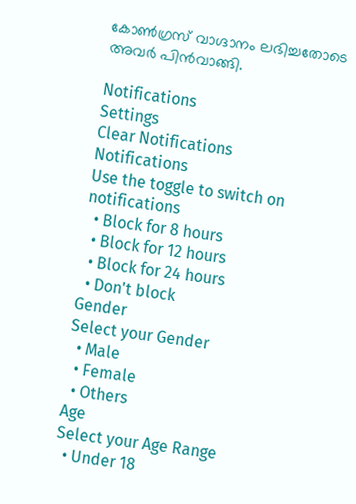കോണ്‍ഗ്രസ് വാഗ്ദാനം ലഭിച്ചതോടെ അവര്‍ പിന്‍വാങ്ങി.

Notifications
Settings
Clear Notifications
Notifications
Use the toggle to switch on notifications
  • Block for 8 hours
  • Block for 12 hours
  • Block for 24 hours
  • Don't block
Gender
Select your Gender
  • Male
  • Female
  • Others
Age
Select your Age Range
  • Under 18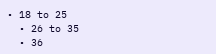• 18 to 25
  • 26 to 35
  • 36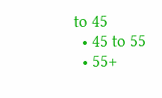to 45
  • 45 to 55
  • 55+